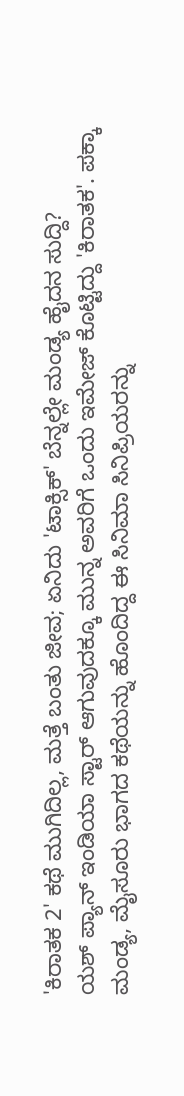'ಕಿರಾತಕ 2' ಕಥೆ ಮುಗಿದಿಲ್ಲ, ಮತ್ತೆ ಬಂತು ಜೀವ; ಏನಿದು 'ಟಾಕ್ಸಿಕ್' ಬೆನ್ನಲ್ಲೇ ಮಂಡ್ಯ ಹೈದನ ಸುದ್ದಿ?
ಯಶ್ ಪ್ಯಾನ್ ಇಂಡಿಯಾ ಸ್ಟಾರ್ ಆಗುವುದಕ್ಕೂ ಮುನ್ನ ಅವರಿಗೆ ಒಂದು ಇಮೇಜ್ ಕೊಟ್ಟಿದ್ದು 'ಕಿರಾತಕ'. ಪಕ್ಕಾ ಮಂಡ್ಯ, ಮೈಸೂರು ಭಾಗದ ಕಥೆಯನ್ನು ಹೊಂದಿದ್ದ ಈ ಸಿನಿಮಾ ಸಿನಿಪ್ರಿಯರನ್ನು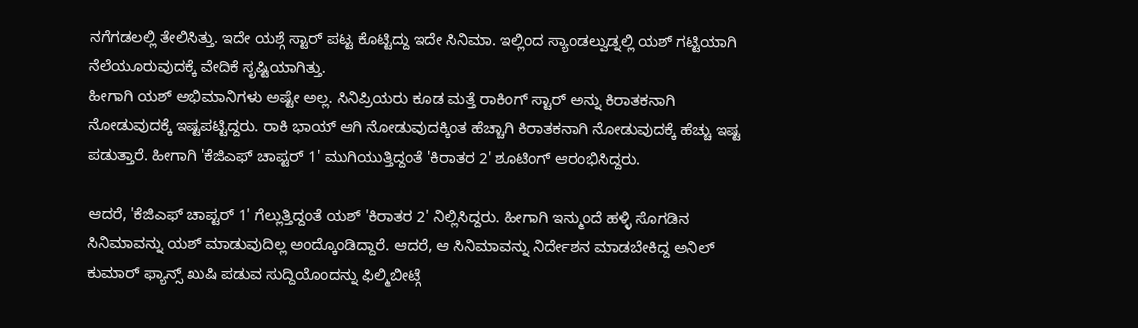ನಗೆಗಡಲಲ್ಲಿ ತೇಲಿಸಿತ್ತು. ಇದೇ ಯಶ್ಗೆ ಸ್ಟಾರ್ ಪಟ್ಟ ಕೊಟ್ಟಿದ್ದು ಇದೇ ಸಿನಿಮಾ. ಇಲ್ಲಿಂದ ಸ್ಯಾಂಡಲ್ವುಡ್ನಲ್ಲಿ ಯಶ್ ಗಟ್ಟಿಯಾಗಿ ನೆಲೆಯೂರುವುದಕ್ಕೆ ವೇದಿಕೆ ಸೃಷ್ಟಿಯಾಗಿತ್ತು.
ಹೀಗಾಗಿ ಯಶ್ ಅಭಿಮಾನಿಗಳು ಅಷ್ಟೇ ಅಲ್ಲ. ಸಿನಿಪ್ರಿಯರು ಕೂಡ ಮತ್ತೆ ರಾಕಿಂಗ್ ಸ್ಟಾರ್ ಅನ್ನು ಕಿರಾತಕನಾಗಿ ನೋಡುವುದಕ್ಕೆ ಇಷ್ಟಪಟ್ಟಿದ್ದರು. ರಾಕಿ ಭಾಯ್ ಆಗಿ ನೋಡುವುದಕ್ಕಿಂತ ಹೆಚ್ಚಾಗಿ ಕಿರಾತಕನಾಗಿ ನೋಡುವುದಕ್ಕೆ ಹೆಚ್ಚು ಇಷ್ಟ ಪಡುತ್ತಾರೆ. ಹೀಗಾಗಿ 'ಕೆಜಿಎಫ್ ಚಾಪ್ಟರ್ 1' ಮುಗಿಯುತ್ತಿದ್ದಂತೆ 'ಕಿರಾತರ 2' ಶೂಟಿಂಗ್ ಆರಂಭಿಸಿದ್ದರು.

ಆದರೆ, 'ಕೆಜಿಎಫ್ ಚಾಪ್ಟರ್ 1' ಗೆಲ್ಲುತ್ತಿದ್ದಂತೆ ಯಶ್ 'ಕಿರಾತರ 2' ನಿಲ್ಲಿಸಿದ್ದರು. ಹೀಗಾಗಿ ಇನ್ಮುಂದೆ ಹಳ್ಳಿ ಸೊಗಡಿನ ಸಿನಿಮಾವನ್ನು ಯಶ್ ಮಾಡುವುದಿಲ್ಲ ಅಂದ್ಕೊಂಡಿದ್ದಾರೆ. ಆದರೆ, ಆ ಸಿನಿಮಾವನ್ನು ನಿರ್ದೇಶನ ಮಾಡಬೇಕಿದ್ದ ಅನಿಲ್ ಕುಮಾರ್ ಫ್ಯಾನ್ಸ್ ಖುಷಿ ಪಡುವ ಸುದ್ದಿಯೊಂದನ್ನು ಫಿಲ್ಮಿಬೀಟ್ಗೆ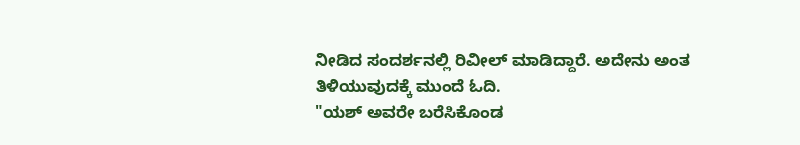ನೀಡಿದ ಸಂದರ್ಶನಲ್ಲಿ ರಿವೀಲ್ ಮಾಡಿದ್ದಾರೆ. ಅದೇನು ಅಂತ ತಿಳಿಯುವುದಕ್ಕೆ ಮುಂದೆ ಓದಿ.
"ಯಶ್ ಅವರೇ ಬರೆಸಿಕೊಂಡ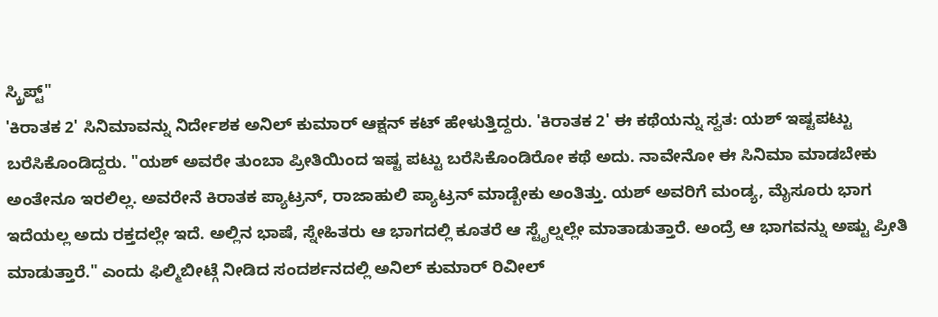ಸ್ಕ್ರಿಪ್ಟ್"
'ಕಿರಾತಕ 2' ಸಿನಿಮಾವನ್ನು ನಿರ್ದೇಶಕ ಅನಿಲ್ ಕುಮಾರ್ ಆಕ್ಷನ್ ಕಟ್ ಹೇಳುತ್ತಿದ್ದರು. 'ಕಿರಾತಕ 2' ಈ ಕಥೆಯನ್ನು ಸ್ವತ: ಯಶ್ ಇಷ್ಟಪಟ್ಟು ಬರೆಸಿಕೊಂಡಿದ್ದರು. "ಯಶ್ ಅವರೇ ತುಂಬಾ ಪ್ರೀತಿಯಿಂದ ಇಷ್ಟ ಪಟ್ಟು ಬರೆಸಿಕೊಂಡಿರೋ ಕಥೆ ಅದು. ನಾವೇನೋ ಈ ಸಿನಿಮಾ ಮಾಡಬೇಕು ಅಂತೇನೂ ಇರಲಿಲ್ಲ. ಅವರೇನೆ ಕಿರಾತಕ ಪ್ಯಾಟ್ರನ್, ರಾಜಾಹುಲಿ ಪ್ಯಾಟ್ರನ್ ಮಾಡ್ಬೇಕು ಅಂತಿತ್ತು. ಯಶ್ ಅವರಿಗೆ ಮಂಡ್ಯ, ಮೈಸೂರು ಭಾಗ ಇದೆಯಲ್ಲ ಅದು ರಕ್ತದಲ್ಲೇ ಇದೆ. ಅಲ್ಲಿನ ಭಾಷೆ, ಸ್ನೇಹಿತರು ಆ ಭಾಗದಲ್ಲಿ ಕೂತರೆ ಆ ಸ್ಟೈಲ್ನಲ್ಲೇ ಮಾತಾಡುತ್ತಾರೆ. ಅಂದ್ರೆ ಆ ಭಾಗವನ್ನು ಅಷ್ಟು ಪ್ರೀತಿ ಮಾಡುತ್ತಾರೆ." ಎಂದು ಫಿಲ್ಮಿಬೀಟ್ಗೆ ನೀಡಿದ ಸಂದರ್ಶನದಲ್ಲಿ ಅನಿಲ್ ಕುಮಾರ್ ರಿವೀಲ್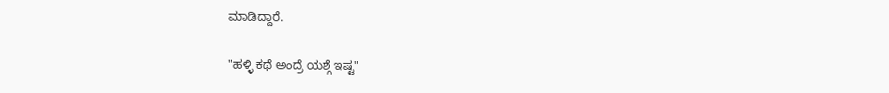ಮಾಡಿದ್ದಾರೆ.

"ಹಳ್ಳಿ ಕಥೆ ಅಂದ್ರೆ ಯಶ್ಗೆ ಇಷ್ಟ"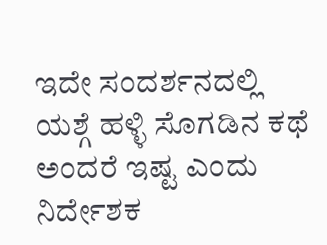ಇದೇ ಸಂದರ್ಶನದಲ್ಲಿ ಯಶ್ಗೆ ಹಳ್ಳಿ ಸೊಗಡಿನ ಕಥೆ ಅಂದರೆ ಇಷ್ಟ ಎಂದು ನಿರ್ದೇಶಕ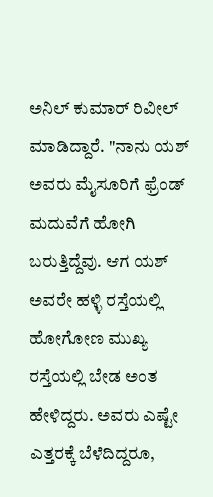ಅನಿಲ್ ಕುಮಾರ್ ರಿವೀಲ್ ಮಾಡಿದ್ದಾರೆ. "ನಾನು ಯಶ್ ಅವರು ಮೈಸೂರಿಗೆ ಫ್ರೆಂಡ್ ಮದುವೆಗೆ ಹೋಗಿ ಬರುತ್ತಿದ್ದೆವು. ಆಗ ಯಶ್ ಅವರೇ ಹಳ್ಳಿ ರಸ್ತೆಯಲ್ಲಿ ಹೋಗೋಣ ಮುಖ್ಯ ರಸ್ತೆಯಲ್ಲಿ ಬೇಡ ಅಂತ ಹೇಳಿದ್ದರು. ಅವರು ಎಷ್ಟೇ ಎತ್ತರಕ್ಕೆ ಬೆಳೆದಿದ್ದರೂ,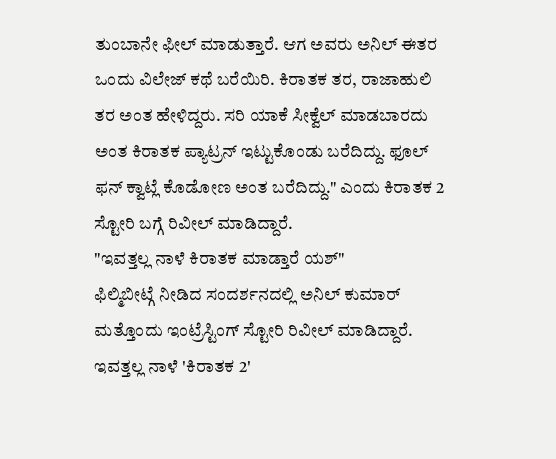ತುಂಬಾನೇ ಫೀಲ್ ಮಾಡುತ್ತಾರೆ. ಆಗ ಅವರು ಅನಿಲ್ ಈತರ ಒಂದು ವಿಲೇಜ್ ಕಥೆ ಬರೆಯಿರಿ. ಕಿರಾತಕ ತರ, ರಾಜಾಹುಲಿ ತರ ಅಂತ ಹೇಳಿದ್ದರು. ಸರಿ ಯಾಕೆ ಸೀಕ್ವೆಲ್ ಮಾಡಬಾರದು ಅಂತ ಕಿರಾತಕ ಪ್ಯಾಟ್ರನ್ ಇಟ್ಟುಕೊಂಡು ಬರೆದಿದ್ದು. ಫೂಲ್ ಫನ್ ಕ್ವಾಟ್ಲೆ ಕೊಡೋಣ ಅಂತ ಬರೆದಿದ್ದು." ಎಂದು ಕಿರಾತಕ 2 ಸ್ಟೋರಿ ಬಗ್ಗೆ ರಿವೀಲ್ ಮಾಡಿದ್ದಾರೆ.
"ಇವತ್ತಲ್ಲ ನಾಳೆ ಕಿರಾತಕ ಮಾಡ್ತಾರೆ ಯಶ್"
ಫಿಲ್ಮಿಬೀಟ್ಗೆ ನೀಡಿದ ಸಂದರ್ಶನದಲ್ಲಿ ಅನಿಲ್ ಕುಮಾರ್ ಮತ್ತೊಂದು ಇಂಟ್ರೆಸ್ಟಿಂಗ್ ಸ್ಟೋರಿ ರಿವೀಲ್ ಮಾಡಿದ್ದಾರೆ. ಇವತ್ತಲ್ಲ ನಾಳೆ 'ಕಿರಾತಕ 2'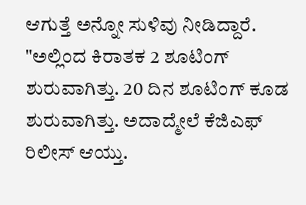ಆಗುತ್ತೆ ಅನ್ನೋ ಸುಳಿವು ನೀಡಿದ್ದಾರೆ. "ಅಲ್ಲಿಂದ ಕಿರಾತಕ 2 ಶೂಟಿಂಗ್ ಶುರುವಾಗಿತ್ತು. 20 ದಿನ ಶೂಟಿಂಗ್ ಕೂಡ ಶುರುವಾಗಿತ್ತು. ಅದಾದ್ಮೇಲೆ ಕೆಜಿಎಫ್ ರಿಲೀಸ್ ಆಯ್ತು.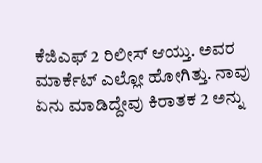ಕೆಜಿಎಫ್ 2 ರಿಲೀಸ್ ಆಯ್ತು. ಅವರ ಮಾರ್ಕೆಟ್ ಎಲ್ಲೋ ಹೋಗಿತ್ತು. ನಾವು ಏನು ಮಾಡಿದ್ದೇವು ಕಿರಾತಕ 2 ಅನ್ನು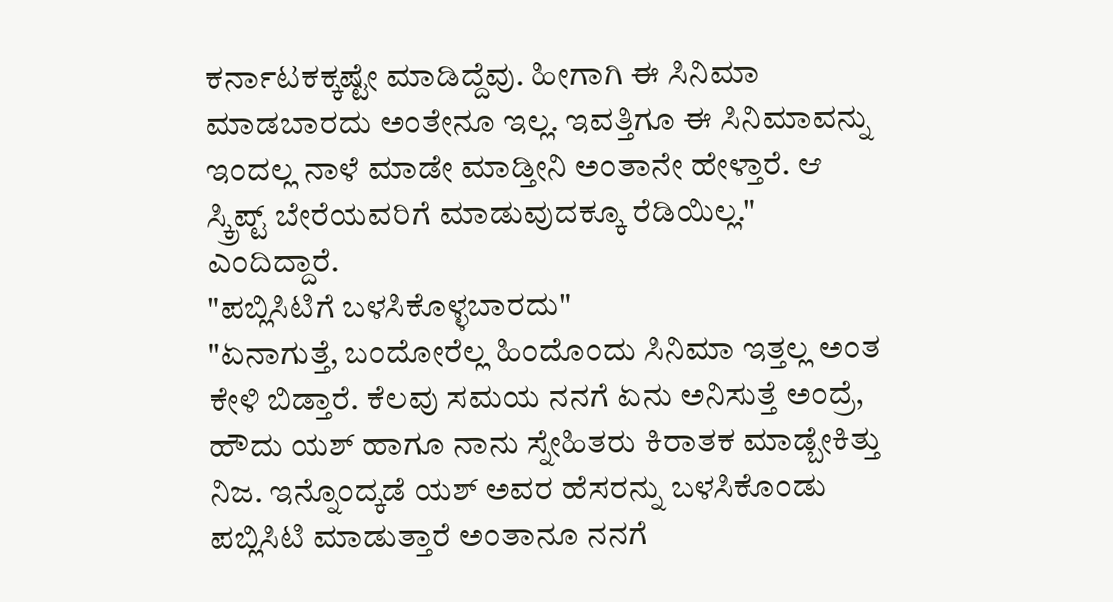ಕರ್ನಾಟಕಕ್ಕಷ್ಟೇ ಮಾಡಿದ್ದೆವು. ಹೀಗಾಗಿ ಈ ಸಿನಿಮಾ ಮಾಡಬಾರದು ಅಂತೇನೂ ಇಲ್ಲ. ಇವತ್ತಿಗೂ ಈ ಸಿನಿಮಾವನ್ನು ಇಂದಲ್ಲ ನಾಳೆ ಮಾಡೇ ಮಾಡ್ತೀನಿ ಅಂತಾನೇ ಹೇಳ್ತಾರೆ. ಆ ಸ್ಕ್ರಿಪ್ಟ್ ಬೇರೆಯವರಿಗೆ ಮಾಡುವುದಕ್ಕೂ ರೆಡಿಯಿಲ್ಲ." ಎಂದಿದ್ದಾರೆ.
"ಪಬ್ಲಿಸಿಟಿಗೆ ಬಳಸಿಕೊಳ್ಳಬಾರದು"
"ಏನಾಗುತ್ತೆ, ಬಂದೋರೆಲ್ಲ ಹಿಂದೊಂದು ಸಿನಿಮಾ ಇತ್ತಲ್ಲ ಅಂತ ಕೇಳಿ ಬಿಡ್ತಾರೆ. ಕೆಲವು ಸಮಯ ನನಗೆ ಏನು ಅನಿಸುತ್ತೆ ಅಂದ್ರೆ, ಹೌದು ಯಶ್ ಹಾಗೂ ನಾನು ಸ್ನೇಹಿತರು ಕಿರಾತಕ ಮಾಡ್ಬೇಕಿತ್ತು ನಿಜ. ಇನ್ನೊಂದ್ಕಡೆ ಯಶ್ ಅವರ ಹೆಸರನ್ನು ಬಳಸಿಕೊಂಡು ಪಬ್ಲಿಸಿಟಿ ಮಾಡುತ್ತಾರೆ ಅಂತಾನೂ ನನಗೆ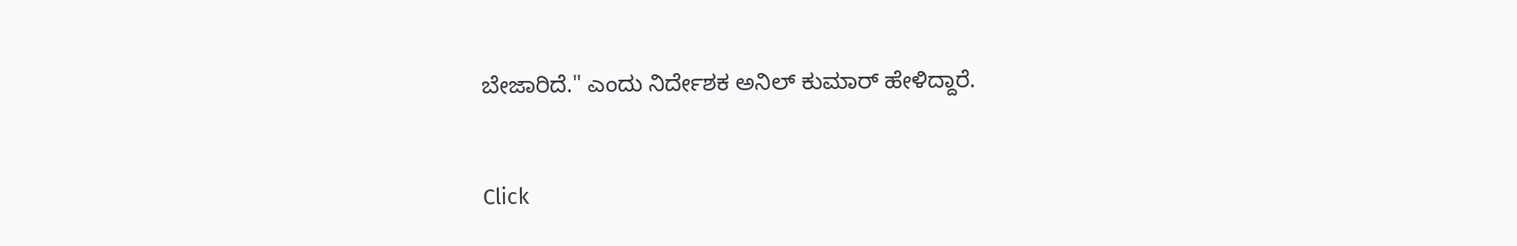ಬೇಜಾರಿದೆ." ಎಂದು ನಿರ್ದೇಶಕ ಅನಿಲ್ ಕುಮಾರ್ ಹೇಳಿದ್ದಾರೆ.


Click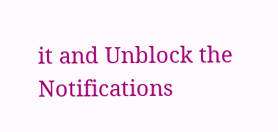it and Unblock the Notifications